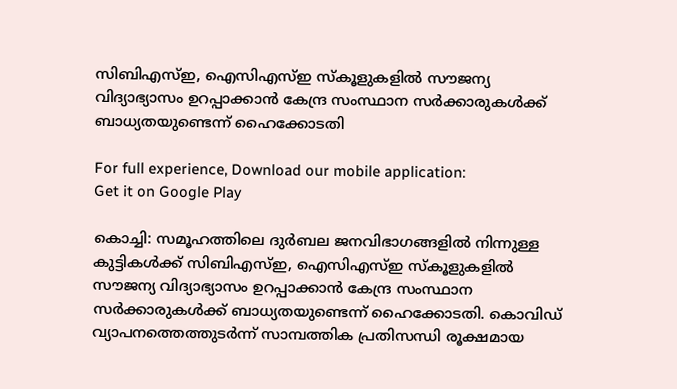സിബിഎസ്‌ഇ, ഐസിഎസ്‌ഇ സ്‌കൂളുകളില്‍ സൗജന്യ വിദ്യാഭ്യാസം ഉറപ്പാക്കാന്‍ കേന്ദ്ര സംസ്ഥാന സര്‍ക്കാരുകള്‍ക്ക് ബാധ്യതയുണ്ടെന്ന് ഹൈക്കോടതി

For full experience, Download our mobile application:
Get it on Google Play

കൊച്ചി: സമൂഹത്തിലെ ദുര്‍ബല ജനവിഭാഗങ്ങളില്‍ നിന്നുള്ള കുട്ടികള്‍ക്ക് സിബിഎസ്‌ഇ, ഐസിഎസ്‌ഇ സ്‌കൂളുകളില്‍ സൗജന്യ വിദ്യാഭ്യാസം ഉറപ്പാക്കാന്‍ കേന്ദ്ര സംസ്ഥാന സര്‍ക്കാരുകള്‍ക്ക് ബാധ്യതയുണ്ടെന്ന് ഹൈക്കോടതി. കൊവിഡ് വ്യാപനത്തെത്തുടര്‍ന്ന് സാമ്പത്തിക പ്രതിസന്ധി രൂക്ഷമായ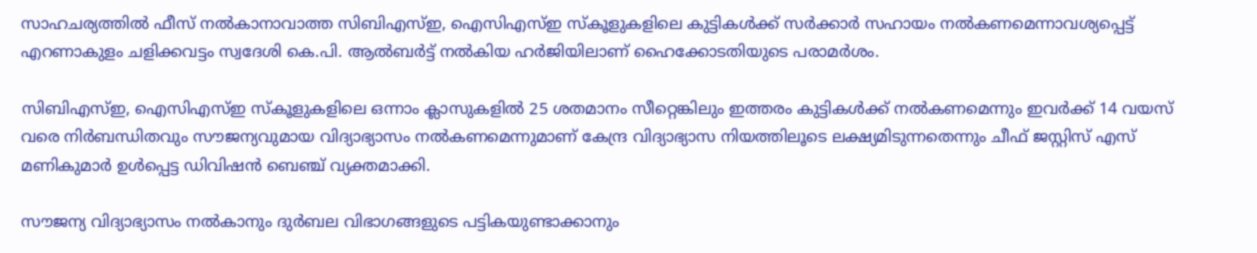സാഹചര്യത്തില്‍ ഫീസ് നല്‍കാനാവാത്ത സിബിഎസ്‌ഇ, ഐസിഎസ്‌ഇ സ്‌കൂളുകളിലെ കുട്ടികള്‍ക്ക് സര്‍ക്കാര്‍ സഹായം നല്‍കണമെന്നാവശ്യപ്പെട്ട് എറണാകുളം ചളിക്കവട്ടം സ്വദേശി കെ.പി. ആല്‍ബര്‍ട്ട് നല്‍കിയ ഹര്‍ജിയിലാണ് ഹൈക്കോടതിയുടെ പരാമര്‍ശം.

സിബിഎസ്‌ഇ, ഐസിഎസ്‌ഇ സ്‌കൂളുകളിലെ ഒന്നാം ക്ലാസുകളില്‍ 25 ശതമാനം സീറ്റെങ്കിലും ഇത്തരം കുട്ടികള്‍ക്ക് നല്‍കണമെന്നും ഇവര്‍ക്ക് 14 വയസ് വരെ നിര്‍ബന്ധിതവും സൗജന്യവുമായ വിദ്യാഭ്യാസം നല്‍കണമെന്നുമാണ് കേന്ദ്ര വിദ്യാഭ്യാസ നിയത്തിലൂടെ ലക്ഷ്യമിടുന്നതെന്നും ചീഫ് ജസ്റ്റിസ് എസ് മണികുമാര്‍ ഉള്‍പ്പെട്ട ഡിവിഷന്‍ ബെഞ്ച് വ്യക്തമാക്കി.

സൗജന്യ വിദ്യാഭ്യാസം നല്‍കാനും ദുര്‍ബല വിഭാഗങ്ങളുടെ പട്ടികയുണ്ടാക്കാനും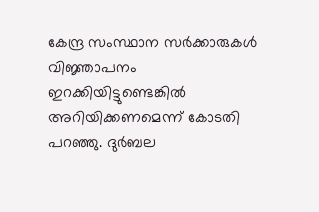കേന്ദ്ര സംസ്ഥാന സര്‍ക്കാരുകള്‍ വിജ്ഞാപനം ഇറക്കിയിട്ടുണ്ടെങ്കില്‍ അറിയിക്കണമെന്ന് കോടതി പറഞ്ഞു. ദുര്‍ബല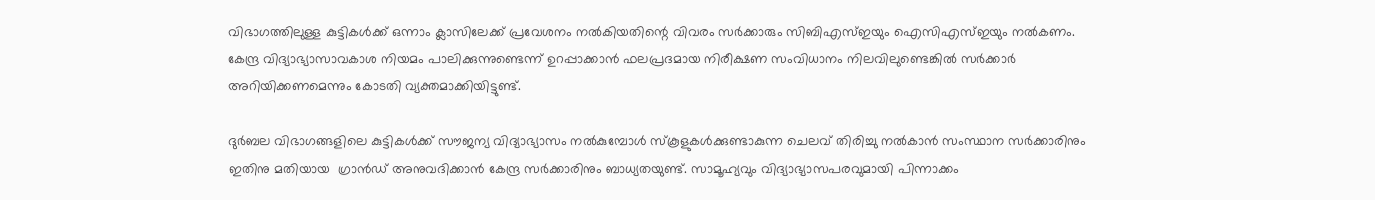വിഭാഗത്തിലുള്ള കുട്ടികള്‍ക്ക് ഒന്നാം ക്ലാസിലേക്ക് പ്രവേശനം നല്‍കിയതിന്റെ വിവരം സര്‍ക്കാരും സിബിഎസ്‌ഇയും ഐസിഎസ്‌ഇയും നല്‍കണം. കേന്ദ്ര വിദ്യാഭ്യാസാവകാശ നിയമം പാലിക്കുന്നുണ്ടെന്ന് ഉറപ്പാക്കാന്‍ ഫലപ്രദമായ നിരീക്ഷണ സംവിധാനം നിലവിലുണ്ടെങ്കില്‍ സര്‍ക്കാര്‍ അറിയിക്കണമെന്നും കോടതി വ്യക്തമാക്കിയിട്ടുണ്ട്.

ദുര്‍ബല വിഭാഗങ്ങളിലെ കുട്ടികള്‍ക്ക് സൗജന്യ വിദ്യാഭ്യാസം നല്‍കുമ്പോള്‍ സ്‌കൂളുകള്‍ക്കുണ്ടാകുന്ന ചെലവ് തിരിച്ചു നല്‍കാന്‍ സംസ്ഥാന സര്‍ക്കാരിനും ഇതിനു മതിയായ  ഗ്രാന്‍ഡ്‌ അനുവദിക്കാന്‍ കേന്ദ്ര സര്‍ക്കാരിനും ബാധ്യതയുണ്ട്. സാമൂഹ്യവും വിദ്യാഭ്യാസപരവുമായി പിന്നാക്കം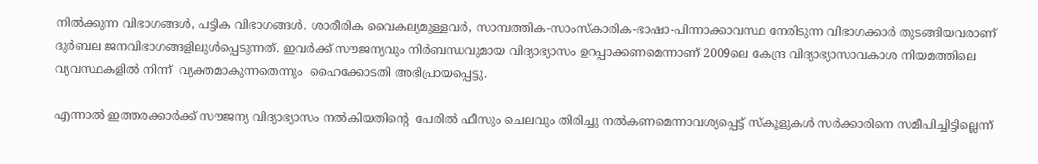നില്‍ക്കുന്ന വിഭാഗങ്ങള്‍, പട്ടിക വിഭാഗങ്ങള്‍. ശാരീരിക വൈകല്യമുള്ളവര്‍, സാമ്പത്തിക-സാംസ്‌കാരിക-ഭാഷാ-പിന്നാക്കാവസ്ഥ നേരിടുന്ന വിഭാഗക്കാര്‍ തുടങ്ങിയവരാണ് ദുര്‍ബല ജനവിഭാഗങ്ങളിലുള്‍പ്പെടുന്നത്. ഇവര്‍ക്ക് സൗജന്യവും നിര്‍ബന്ധവുമായ വിദ്യാഭ്യാസം ഉറപ്പാക്കണമെന്നാണ് 2009ലെ കേന്ദ്ര വിദ്യാഭ്യാസാവകാശ നിയമത്തിലെ വ്യവസ്ഥകളില്‍ നിന്ന്  വ്യക്തമാകുന്നതെന്നും  ഹൈക്കോടതി അഭിപ്രായപ്പെട്ടു.

എന്നാല്‍ ഇത്തരക്കാര്‍ക്ക് സൗജന്യ വിദ്യാഭ്യാസം നല്‍കിയതിന്റെ  പേരില്‍ ഫീസും ചെലവും തിരിച്ചു നല്‍കണമെന്നാവശ്യപ്പെട്ട് സ്‌കൂളുകള്‍ സര്‍ക്കാരിനെ സമീപിച്ചിട്ടില്ലെന്ന്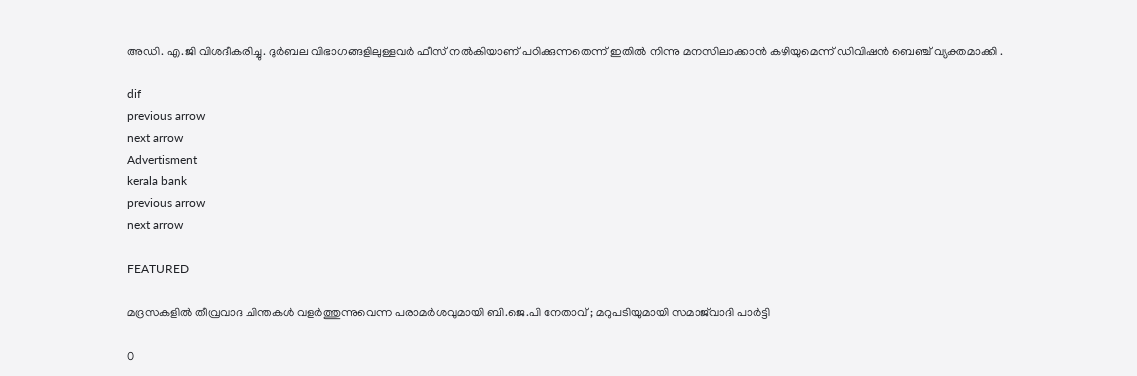അഡി. എ.ജി വിശദീകരിച്ചു. ദുര്‍ബല വിഭാഗങ്ങളിലുള്ളവര്‍ ഫീസ് നല്‍കിയാണ് പഠിക്കുന്നതെന്ന് ഇതില്‍ നിന്നു മനസിലാക്കാന്‍ കഴിയുമെന്ന് ഡിവിഷന്‍ ബെഞ്ച് വ്യക്തമാക്കി .

dif
previous arrow
next arrow
Advertisment
kerala bank
previous arrow
next arrow

FEATURED

മദ്രസകളിൽ തീവ്രവാദ ചിന്തകൾ വളർത്തുന്നുവെന്ന പരാമർശവുമായി ബി.ജെ.പി നേതാവ് ; മറുപടിയുമായി സമാജ്‌വാദി പാർട്ടി

0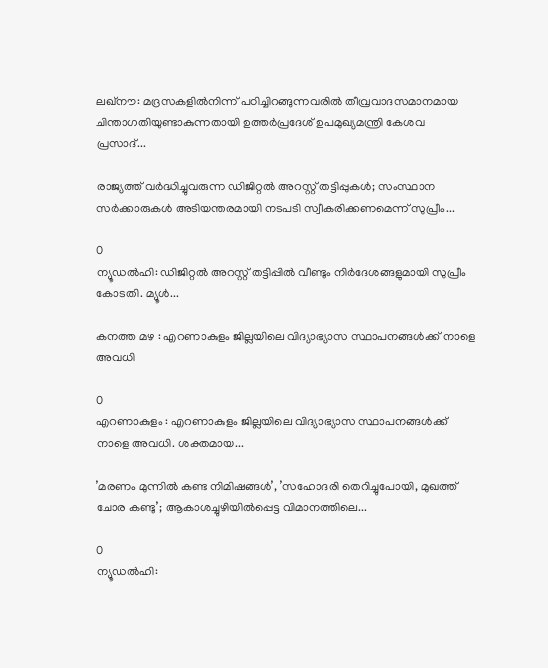ലഖ്നൗ: മദ്രസകളിൽനിന്ന് പഠിച്ചിറങ്ങുന്നവരിൽ തീവ്രവാദസമാനമായ ചിന്താഗതിയുണ്ടാകുന്നതായി ഉത്തർപ്രദേശ് ഉപമുഖ്യമന്ത്രി കേശവ പ്രസാദ്...

രാജ്യത്ത് വർദ്ധിച്ചുവരുന്ന ഡിജിറ്റൽ അറസ്റ്റ് തട്ടിപ്പുകൾ; സംസ്ഥാന സർക്കാരുകൾ അടിയന്തരമായി നടപടി സ്വീകരിക്കണമെന്ന് സുപ്രീം...

0
ന്യൂഡൽഹി: ഡിജിറ്റല്‍ അറസ്റ്റ് തട്ടിപ്പില്‍ വീണ്ടും നിര്‍ദേശങ്ങളുമായി സുപ്രീം കോടതി. മ്യൂള്‍...

കനത്ത മഴ : എറണാകുളം ജില്ലയിലെ വിദ്യാഭ്യാസ സ്ഥാപനങ്ങൾക്ക് നാളെ അവധി

0
എറണാകുളം : എറണാകുളം ജില്ലയിലെ വിദ്യാഭ്യാസ സ്ഥാപനങ്ങൾക്ക് നാളെ അവധി. ശക്തമായ...

’മരണം മുന്നിൽ കണ്ട നിമിഷങ്ങൾ’, ’സഹോദരി തെറിച്ചുപോയി, മുഖത്ത് ചോര കണ്ടു’; ആകാശച്ചുഴിയിൽപ്പെട്ട വിമാനത്തിലെ...

0
ന്യൂഡൽഹി: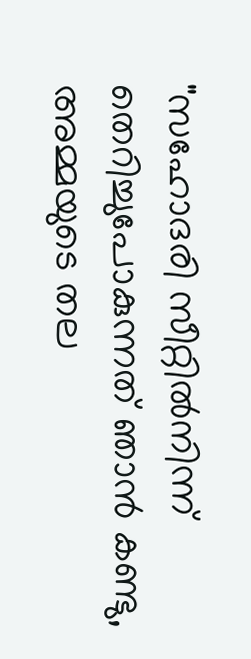"സഹോദരി സീറ്റിൽനിന്ന് തെറിച്ചുപോകുന്നത് ഞാൻ കണ്ടു, അമ്മയുടെ തല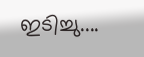ഇടിച്ചു....